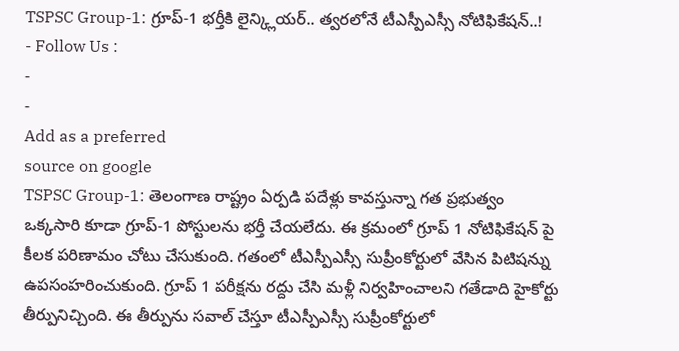TSPSC Group-1: గ్రూప్-1 భర్తీకి లైన్క్లియర్.. త్వరలోనే టీఎస్పీఎస్సీ నోటిఫికేషన్..!
- Follow Us :
-
-
Add as a preferred
source on google
TSPSC Group-1: తెలంగాణ రాష్ట్రం ఏర్పడి పదేళ్లు కావస్తున్నా గత ప్రభుత్వం ఒక్కసారి కూడా గ్రూప్-1 పోస్టులను భర్తీ చేయలేదు. ఈ క్రమంలో గ్రూప్ 1 నోటిఫికేషన్ పై కీలక పరిణామం చోటు చేసుకుంది. గతంలో టీఎస్పీఎస్సీ సుప్రీంకోర్టులో వేసిన పిటిషన్ను ఉపసంహరించుకుంది. గ్రూప్ 1 పరీక్షను రద్దు చేసి మళ్లీ నిర్వహించాలని గతేడాది హైకోర్టు తీర్పునిచ్చింది. ఈ తీర్పును సవాల్ చేస్తూ టీఎస్పీఎస్సీ సుప్రీంకోర్టులో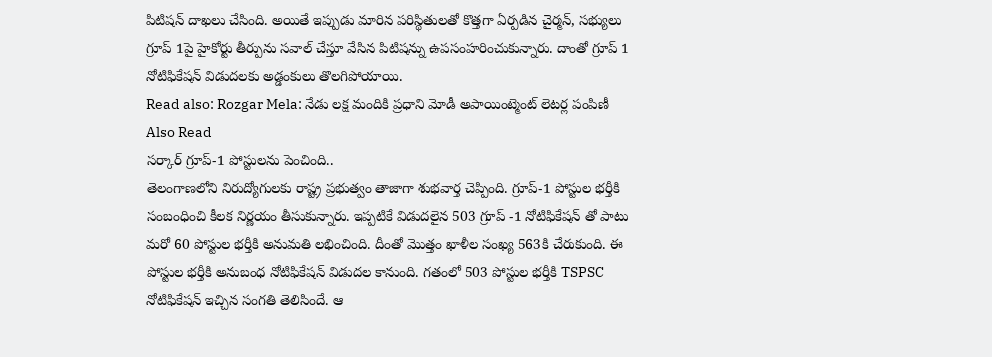పిటిషన్ దాఖలు చేసింది. అయితే ఇప్పుడు మారిన పరిస్థితులతో కొత్తగా ఏర్పడిన చైర్మన్, సభ్యులు గ్రూప్ 1పై హైకోర్టు తీర్పును సవాల్ చేస్తూ వేసిన పిటిషన్ను ఉపసంహరించుకున్నారు. దాంతో గ్రూప్ 1 నోటిఫికేషన్ విడుదలకు అడ్డంకులు తొలగిపోయాయి.
Read also: Rozgar Mela: నేడు లక్ష మందికి ప్రధాని మోడీ అపాయింట్మెంట్ లెటర్ల పంపిణీ
Also Read
సర్కార్ గ్రూప్-1 పోస్టులను పెంచింది..
తెలంగాణలోని నిరుద్యోగులకు రాష్ట్ర ప్రభుత్వం తాజాగా శుభవార్త చెప్పింది. గ్రూప్-1 పోస్టుల భర్తీకి సంబంధించి కీలక నిర్ణయం తీసుకున్నారు. ఇప్పటికే విడుదలైన 503 గ్రూప్ -1 నోటిఫికేషన్ తో పాటు మరో 60 పోస్టుల భర్తీకి అనుమతి లభించింది. దీంతో మొత్తం ఖాళీల సంఖ్య 563కి చేరుకుంది. ఈ పోస్టుల భర్తీకి అనుబంధ నోటిఫికేషన్ విడుదల కానుంది. గతంలో 503 పోస్టుల భర్తీకి TSPSC నోటిఫికేషన్ ఇచ్చిన సంగతి తెలిసిందే. ఆ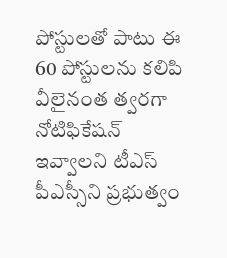పోస్టులతో పాటు ఈ 60 పోస్టులను కలిపి వీలైనంత త్వరగా నోటిఫికేషన్ ఇవ్వాలని టీఎస్ పీఎస్సీని ప్రభుత్వం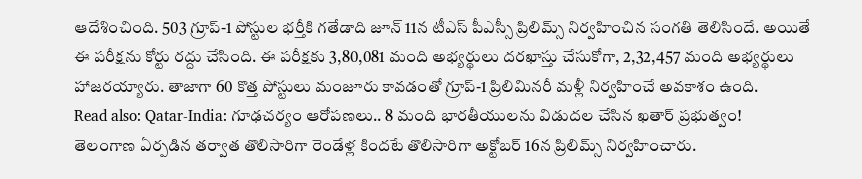ఆదేశించింది. 503 గ్రూప్-1 పోస్టుల భర్తీకి గతేడాది జూన్ 11న టీఎస్ పీఎస్సీ ప్రిలిమ్స్ నిర్వహించిన సంగతి తెలిసిందే. అయితే ఈ పరీక్షను కోర్టు రద్దు చేసింది. ఈ పరీక్షకు 3,80,081 మంది అభ్యర్థులు దరఖాస్తు చేసుకోగా, 2,32,457 మంది అభ్యర్థులు హాజరయ్యారు. తాజాగా 60 కొత్త పోస్టులు మంజూరు కావడంతో గ్రూప్-1 ప్రిలిమినరీ మళ్లీ నిర్వహించే అవకాశం ఉంది.
Read also: Qatar-India: గూఢచర్యం ఆరోపణలు.. 8 మంది భారతీయులను విడుదల చేసిన ఖతార్ ప్రభుత్వం!
తెలంగాణ ఏర్పడిన తర్వాత తొలిసారిగా రెండేళ్ల కిందటే తొలిసారిగా అక్టోబర్ 16న ప్రిలిమ్స్ నిర్వహించారు.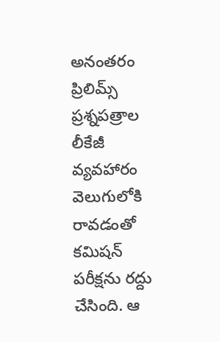అనంతరం ప్రిలిమ్స్ ప్రశ్నపత్రాల లీకేజీ వ్యవహారం వెలుగులోకి రావడంతో కమిషన్ పరీక్షను రద్దు చేసింది. ఆ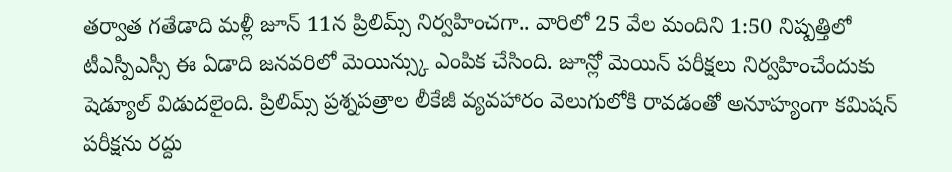తర్వాత గతేడాది మళ్లీ జూన్ 11న ప్రిలిమ్స్ నిర్వహించగా.. వారిలో 25 వేల మందిని 1:50 నిష్పత్తిలో టీఎస్పీఎస్సీ ఈ ఏడాది జనవరిలో మెయిన్స్కు ఎంపిక చేసింది. జూన్లో మెయిన్ పరీక్షలు నిర్వహించేందుకు షెడ్యూల్ విడుదలైంది. ప్రిలిమ్స్ ప్రశ్నపత్రాల లీకేజీ వ్యవహారం వెలుగులోకి రావడంతో అనూహ్యంగా కమిషన్ పరీక్షను రద్దు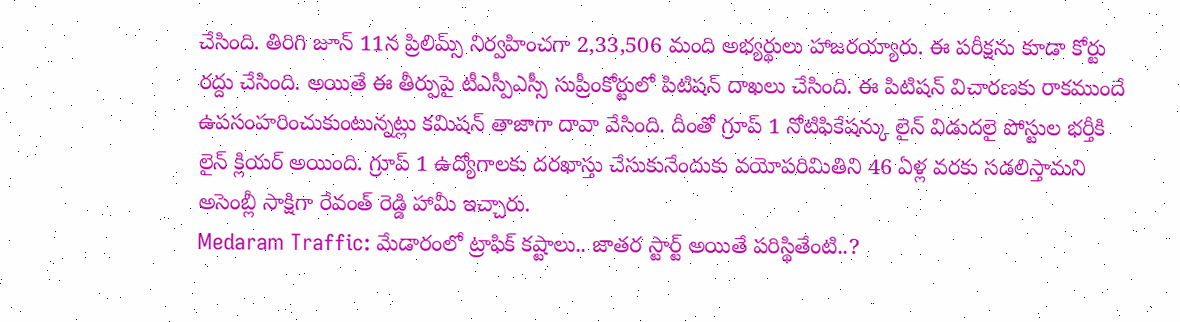చేసింది. తిరిగి జూన్ 11న ప్రిలిమ్స్ నిర్వహించగా 2,33,506 మంది అభ్యర్థులు హాజరయ్యారు. ఈ పరీక్షను కూడా కోర్టు రద్దు చేసింది. అయితే ఈ తీర్పుపై టీఎస్పీఎస్సీ సుప్రీంకోర్టులో పిటిషన్ దాఖలు చేసింది. ఈ పిటిషన్ విచారణకు రాకముందే ఉపసంహరించుకుంటున్నట్లు కమిషన్ తాజాగా దావా వేసింది. దీంతో గ్రూప్ 1 నోటిఫికేషన్కు లైన్ విడుదలై పోస్టుల భర్తీకి లైన్ క్లియర్ అయింది. గ్రూప్ 1 ఉద్యోగాలకు దరఖాస్తు చేసుకునేందుకు వయోపరిమితిని 46 ఏళ్ల వరకు సడలిస్తామని అసెంబ్లీ సాక్షిగా రేవంత్ రెడ్డి హామీ ఇచ్చారు.
Medaram Traffic: మేడారంలో ట్రాఫిక్ కష్టాలు.. జాతర స్టార్ట్ అయితే పరిస్థితేంటి..?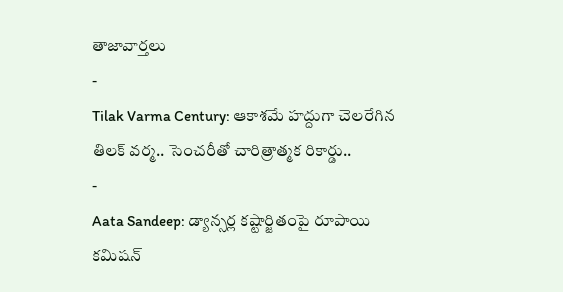తాజావార్తలు
-
Tilak Varma Century: ఆకాశమే హద్దుగా చెలరేగిన తిలక్ వర్మ.. సెంచరీతో చారిత్రాత్మక రికార్డు..
-
Aata Sandeep: డ్యాన్సర్ల కష్టార్జితంపై రూపాయి కమిషన్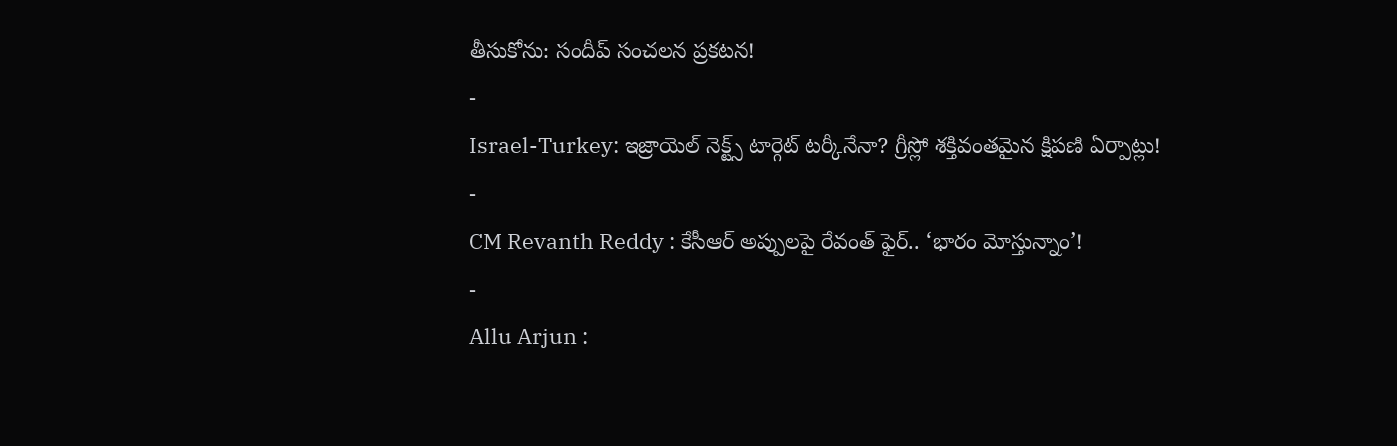తీసుకోను: సందీప్ సంచలన ప్రకటన!
-
Israel-Turkey: ఇజ్రాయెల్ నెక్ట్స్ టార్గెట్ టర్కీనేనా? గ్రీస్లో శక్తివంతమైన క్షిపణి ఏర్పాట్లు!
-
CM Revanth Reddy : కేసీఆర్ అప్పులపై రేవంత్ ఫైర్.. ‘భారం మోస్తున్నాం’!
-
Allu Arjun :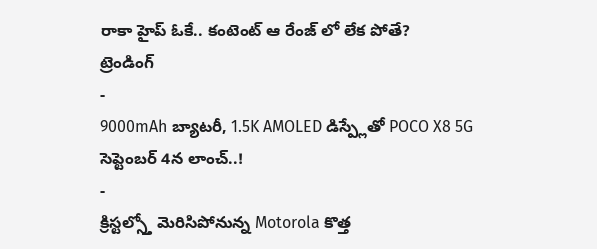రాకా హైప్ ఓకే.. కంటెంట్ ఆ రేంజ్ లో లేక పోతే?
ట్రెండింగ్
-
9000mAh బ్యాటరీ, 1.5K AMOLED డిస్ప్లేతో POCO X8 5G సెప్టెంబర్ 4న లాంచ్..!
-
క్రిస్టల్స్తో మెరిసిపోనున్న Motorola కొత్త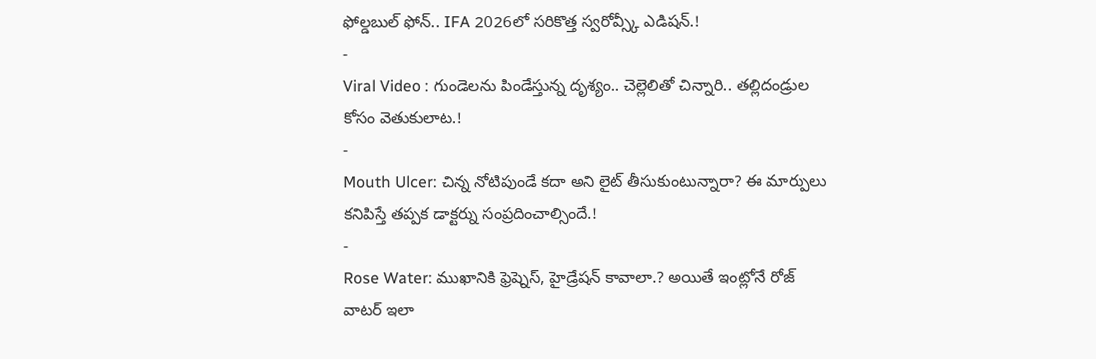ఫోల్డబుల్ ఫోన్.. IFA 2026లో సరికొత్త స్వరోవ్స్కీ ఎడిషన్.!
-
Viral Video : గుండెలను పిండేస్తున్న దృశ్యం.. చెల్లెలితో చిన్నారి.. తల్లిదండ్రుల కోసం వెతుకులాట.!
-
Mouth Ulcer: చిన్న నోటిపుండే కదా అని లైట్ తీసుకుంటున్నారా? ఈ మార్పులు కనిపిస్తే తప్పక డాక్టర్ను సంప్రదించాల్సిందే.!
-
Rose Water: ముఖానికి ఫ్రెష్నెస్, హైడ్రేషన్ కావాలా.? అయితే ఇంట్లోనే రోజ్ వాటర్ ఇలా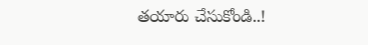తయారు చేసుకోండి..!